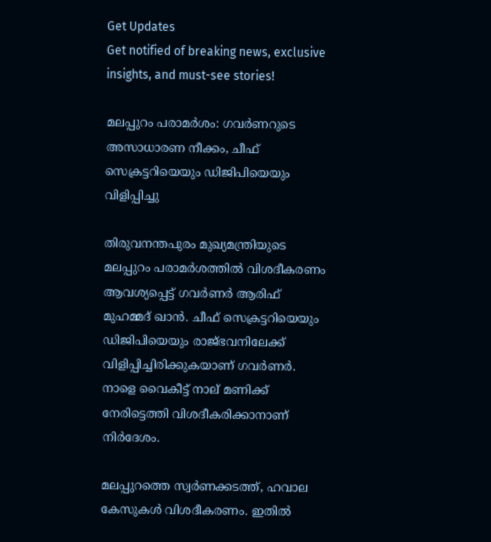Get Updates
Get notified of breaking news, exclusive insights, and must-see stories!

മലപ്പുറം പരാമര്‍ശം: ഗവര്‍ണറുടെ അസാധാരണ നീക്കം, ചീഫ് സെക്രട്ടറിയെയും ഡിജിപിയെയും വിളിപ്പിച്ചു

തിരുവനന്തപുരം മുഖ്യമന്ത്രിയുടെ മലപ്പുറം പരാമര്‍ശത്തില്‍ വിശദീകരണം ആവശ്യപ്പെട്ട് ഗവര്‍ണര്‍ ആരിഫ് മുഹമ്മദ് ഖാന്‍. ചീഫ് സെക്രട്ടറിയെയും ഡിജിപിയെയും രാജ്ഭവനിലേക്ക് വിളിപ്പിച്ചിരിക്കുകയാണ് ഗവര്‍ണര്‍. നാളെ വൈകീട്ട് നാല് മണിക്ക് നേരിട്ടെത്തി വിശദീകരിക്കാനാണ് നിര്‍ദേശം.

മലപ്പുറത്തെ സ്വര്‍ണക്കടത്ത്, ഹവാല കേസുകള്‍ വിശദീകരണം. ഇതില്‍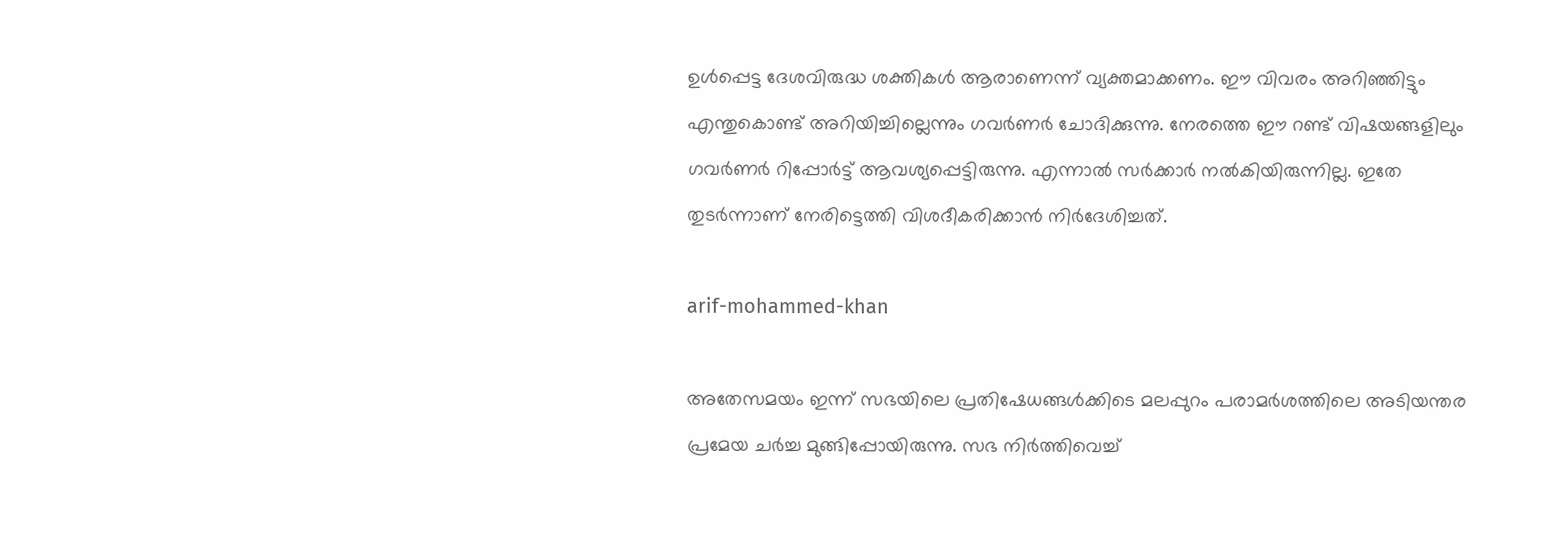ഉള്‍പ്പെട്ട ദേശവിരുദ്ധ ശക്തികള്‍ ആരാണെന്ന് വ്യക്തമാക്കണം. ഈ വിവരം അറിഞ്ഞിട്ടും എന്തുകൊണ്ട് അറിയിച്ചില്ലെന്നും ഗവര്‍ണര്‍ ചോദിക്കുന്നു. നേരത്തെ ഈ റണ്ട് വിഷയങ്ങളിലും ഗവര്‍ണര്‍ റിപ്പോര്‍ട്ട് ആവശ്യപ്പെട്ടിരുന്നു. എന്നാല്‍ സര്‍ക്കാര്‍ നല്‍കിയിരുന്നില്ല. ഇതേ തുടര്‍ന്നാണ് നേരിട്ടെത്തി വിശദീകരിക്കാന്‍ നിര്‍ദേശിച്ചത്.

arif-mohammed-khan

അതേസമയം ഇന്ന് സഭയിലെ പ്രതിഷേധങ്ങള്‍ക്കിടെ മലപ്പുറം പരാമര്‍ശത്തിലെ അടിയന്തര പ്രമേയ ചര്‍ച്ച മുങ്ങിപ്പോയിരുന്നു. സഭ നിര്‍ത്തിവെച്ച്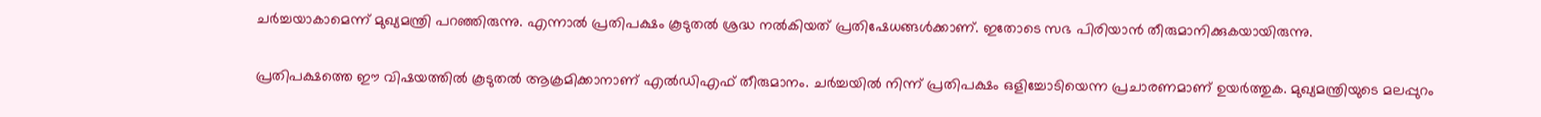ചര്‍ച്ചയാകാമെന്ന് മുഖ്യമന്ത്രി പറഞ്ഞിരുന്നു. എന്നാല്‍ പ്രതിപക്ഷം കൂടുതല്‍ ശ്രദ്ധ നല്‍കിയത് പ്രതിഷേധങ്ങള്‍ക്കാണ്. ഇതോടെ സഭ പിരിയാന്‍ തീരുമാനിക്കുകയായിരുന്നു.

പ്രതിപക്ഷത്തെ ഈ വിഷയത്തില്‍ കൂടുതല്‍ ആക്രമിക്കാനാണ് എല്‍ഡിഎഫ് തീരുമാനം. ചര്‍ച്ചയില്‍ നിന്ന് പ്രതിപക്ഷം ഒളിച്ചോടിയെന്ന പ്രചാരണമാണ് ഉയര്‍ത്തുക. മുഖ്യമന്ത്രിയുടെ മലപ്പുറം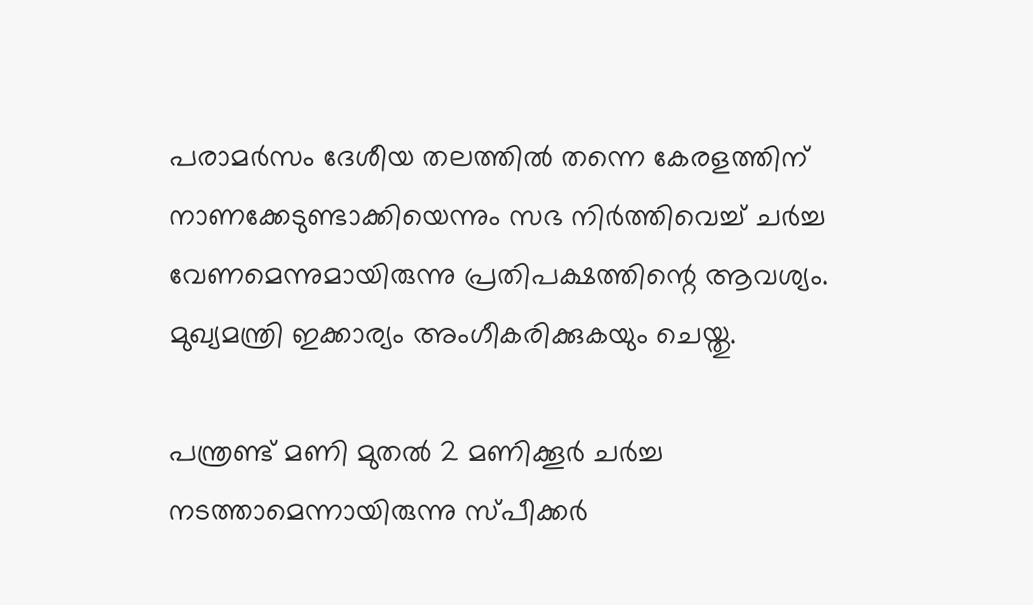പരാമര്‍സം ദേശീയ തലത്തില്‍ തന്നെ കേരളത്തിന് നാണക്കേടുണ്ടാക്കിയെന്നും സഭ നിര്‍ത്തിവെച്ച് ചര്‍ച്ച വേണമെന്നുമായിരുന്നു പ്രതിപക്ഷത്തിന്റെ ആവശ്യം. മുഖ്യമന്ത്രി ഇക്കാര്യം അംഗീകരിക്കുകയും ചെയ്തു.

പന്ത്രണ്ട് മണി മുതല്‍ 2 മണിക്കൂര്‍ ചര്‍ച്ച നടത്താമെന്നായിരുന്നു സ്പീക്കര്‍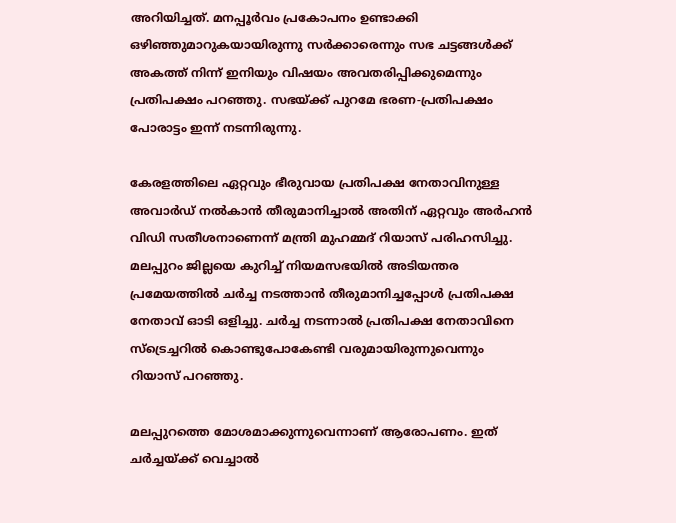അറിയിച്ചത്. മനപ്പൂര്‍വം പ്രകോപനം ഉണ്ടാക്കി ഒഴിഞ്ഞുമാറുകയായിരുന്നു സര്‍ക്കാരെന്നും സഭ ചട്ടങ്ങള്‍ക്ക് അകത്ത് നിന്ന് ഇനിയും വിഷയം അവതരിപ്പിക്കുമെന്നും പ്രതിപക്ഷം പറഞ്ഞു. സഭയ്ക്ക് പുറമേ ഭരണ-പ്രതിപക്ഷം പോരാട്ടം ഇന്ന് നടന്നിരുന്നു.

കേരളത്തിലെ ഏറ്റവും ഭീരുവായ പ്രതിപക്ഷ നേതാവിനുള്ള അവാര്‍ഡ് നല്‍കാന്‍ തീരുമാനിച്ചാല്‍ അതിന് ഏറ്റവും അര്‍ഹന്‍ വിഡി സതീശനാണെന്ന് മന്ത്രി മുഹമ്മദ് റിയാസ് പരിഹസിച്ചു. മലപ്പുറം ജില്ലയെ കുറിച്ച് നിയമസഭയില്‍ അടിയന്തര പ്രമേയത്തില്‍ ചര്‍ച്ച നടത്താന്‍ തീരുമാനിച്ചപ്പോള്‍ പ്രതിപക്ഷ നേതാവ് ഓടി ഒളിച്ചു. ചര്‍ച്ച നടന്നാല്‍ പ്രതിപക്ഷ നേതാവിനെ സ്‌ട്രെച്ചറില്‍ കൊണ്ടുപോകേണ്ടി വരുമായിരുന്നുവെന്നും റിയാസ് പറഞ്ഞു.

മലപ്പുറത്തെ മോശമാക്കുന്നുവെന്നാണ് ആരോപണം. ഇത് ചര്‍ച്ചയ്ക്ക് വെച്ചാല്‍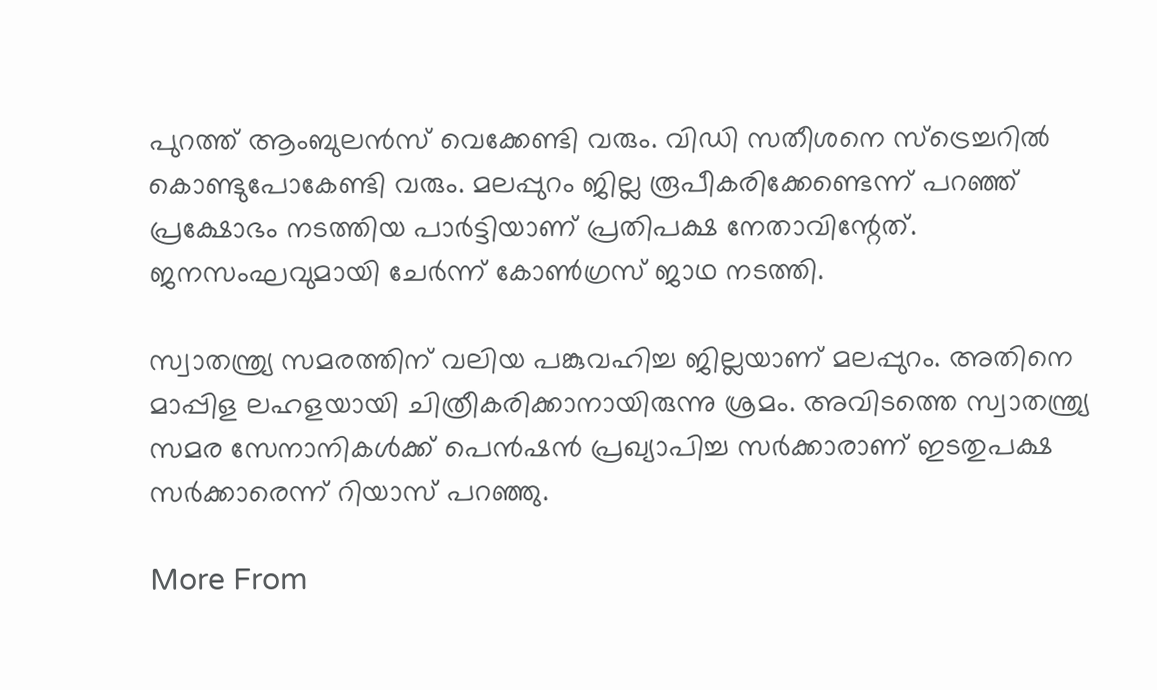പുറത്ത് ആംബുലന്‍സ് വെക്കേണ്ടി വരും. വിഡി സതീശനെ സ്‌ട്രെച്ചറില്‍ കൊണ്ടുപോകേണ്ടി വരും. മലപ്പുറം ജില്ല രൂപീകരിക്കേണ്ടെന്ന് പറഞ്ഞ് പ്രക്ഷോഭം നടത്തിയ പാര്‍ട്ടിയാണ് പ്രതിപക്ഷ നേതാവിന്റേത്. ജനസംഘവുമായി ചേര്‍ന്ന് കോണ്‍ഗ്രസ് ജാഥ നടത്തി.

സ്വാതന്ത്ര്യ സമരത്തിന് വലിയ പങ്കുവഹിച്ച ജില്ലയാണ് മലപ്പുറം. അതിനെ മാപ്പിള ലഹളയായി ചിത്രീകരിക്കാനായിരുന്നു ശ്രമം. അവിടത്തെ സ്വാതന്ത്ര്യ സമര സേനാനികള്‍ക്ക് പെന്‍ഷന്‍ പ്രഖ്യാപിച്ച സര്‍ക്കാരാണ് ഇടതുപക്ഷ സര്‍ക്കാരെന്ന് റിയാസ് പറഞ്ഞു.

More From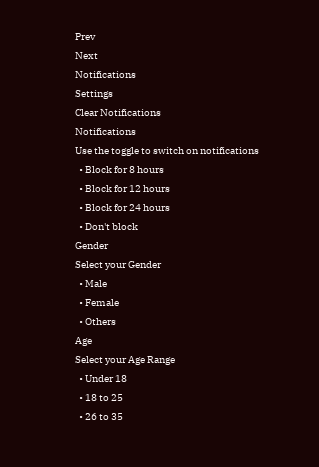Prev
Next
Notifications
Settings
Clear Notifications
Notifications
Use the toggle to switch on notifications
  • Block for 8 hours
  • Block for 12 hours
  • Block for 24 hours
  • Don't block
Gender
Select your Gender
  • Male
  • Female
  • Others
Age
Select your Age Range
  • Under 18
  • 18 to 25
  • 26 to 35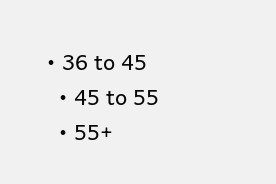• 36 to 45
  • 45 to 55
  • 55+